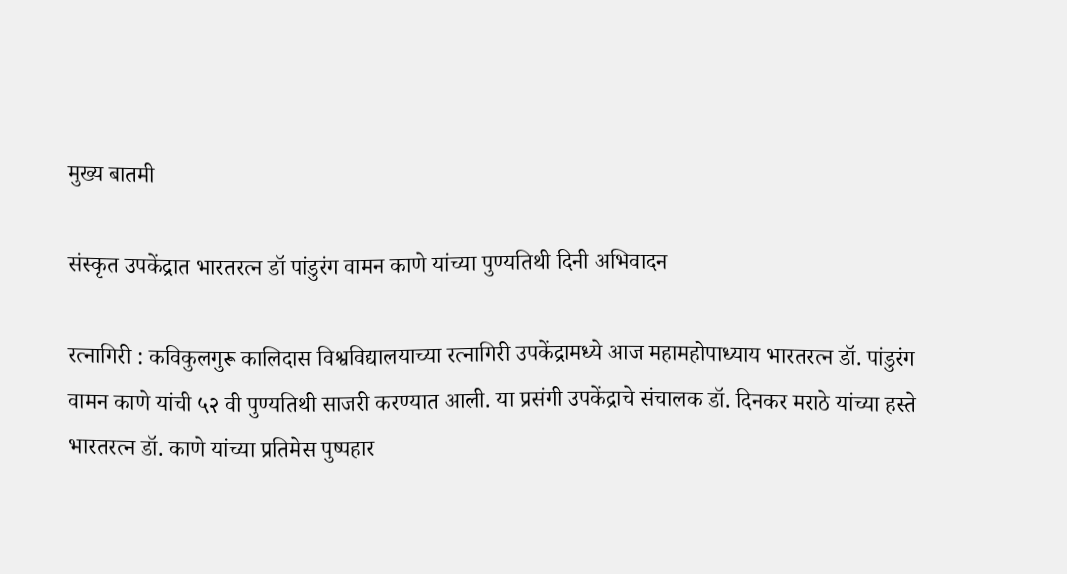मुख्य बातमी

संस्कृत उपकेंद्रात भारतरत्न डॉ पांडुरंग वामन काणे यांच्या पुण्यतिथी दिनी अभिवादन

रत्नागिरी : कविकुलगुरू कालिदास विश्वविद्यालयाच्या रत्नागिरी उपकेंद्रामध्ये आज महामहोपाध्याय भारतरत्न डॉ. पांडुरंग वामन काणे यांची ५२ वी पुण्यतिथी साजरी करण्यात आली. या प्रसंगी उपकेंद्राचे संचालक डॉ. दिनकर मराठे यांच्या हस्ते भारतरत्न डॉ. काणे यांच्या प्रतिमेस पुष्पहार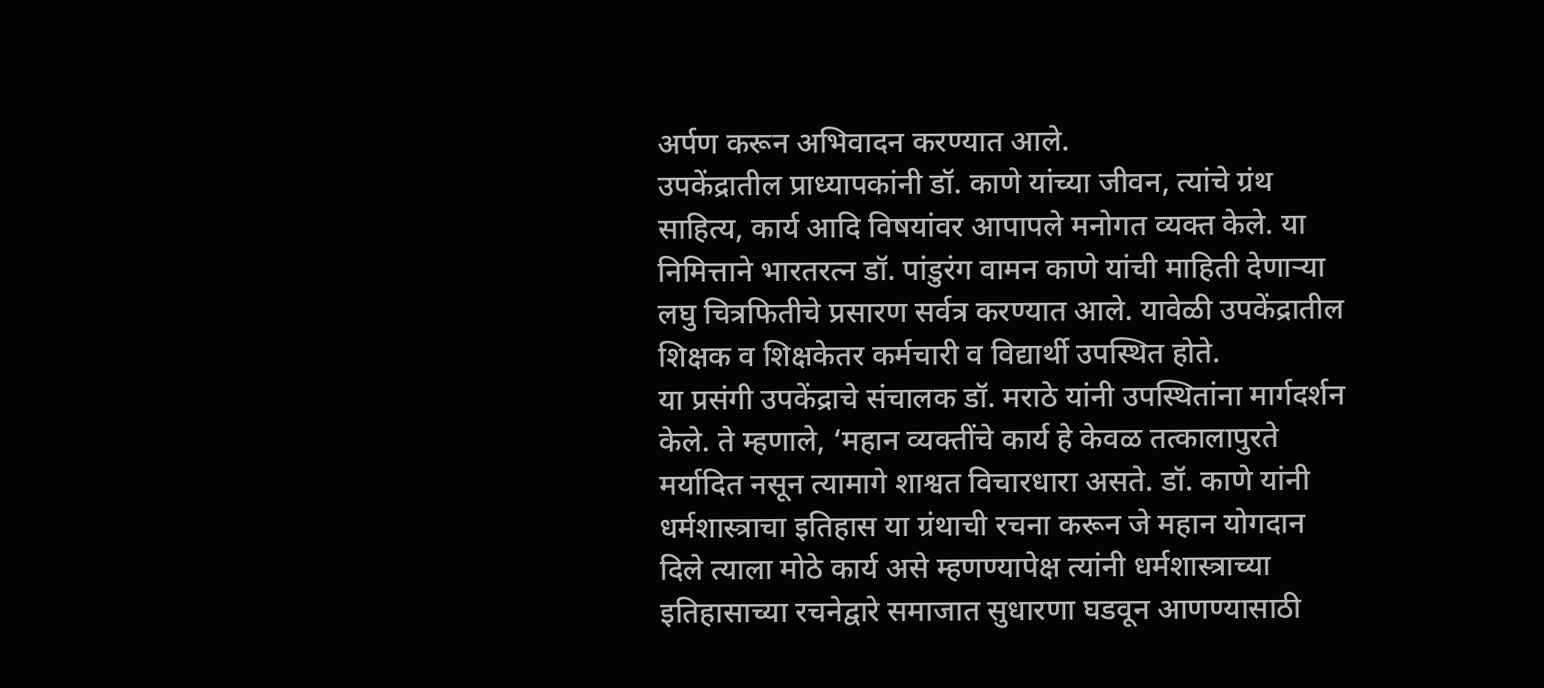अर्पण करून अभिवादन करण्यात आले.
उपकेंद्रातील प्राध्यापकांनी डॉ. काणे यांच्या जीवन, त्यांचे ग्रंथ साहित्य, कार्य आदि विषयांवर आपापले मनोगत व्यक्त केले. या निमित्ताने भारतरत्न डॉ. पांडुरंग वामन काणे यांची माहिती देणाऱ्या लघु चित्रफितीचे प्रसारण सर्वत्र करण्यात आले. यावेळी उपकेंद्रातील शिक्षक व शिक्षकेतर कर्मचारी व विद्यार्थी उपस्थित होते.
या प्रसंगी उपकेंद्राचे संचालक डॉ. मराठे यांनी उपस्थितांना मार्गदर्शन केले. ते म्हणाले, ‘महान व्यक्तींचे कार्य हे केवळ तत्कालापुरते मर्यादित नसून त्यामागे शाश्वत विचारधारा असते. डॉ. काणे यांनी धर्मशास्त्राचा इतिहास या ग्रंथाची रचना करून जे महान योगदान दिले त्याला मोठे कार्य असे म्हणण्यापेक्ष त्यांनी धर्मशास्त्राच्या इतिहासाच्या रचनेद्वारे समाजात सुधारणा घडवून आणण्यासाठी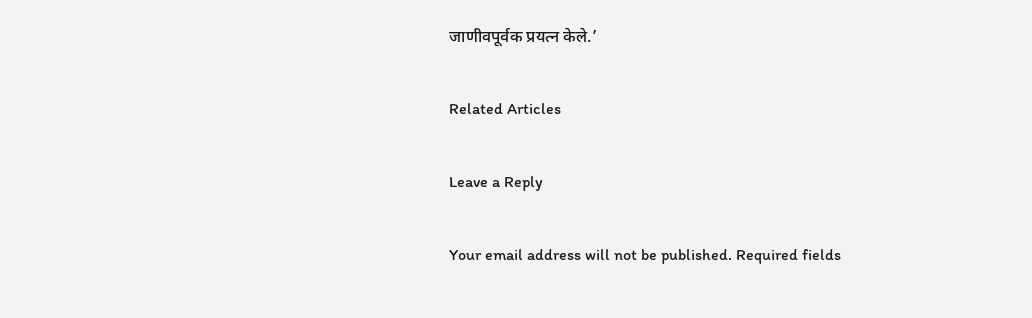जाणीवपूर्वक प्रयत्न केले.’

Related Articles

Leave a Reply

Your email address will not be published. Required fields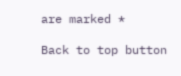are marked *

Back to top button